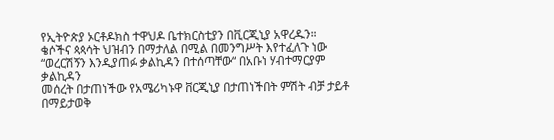የኢትዮጵያ ኦርቶዶክስ ተዋህዶ ቤተክርስቲያን በቪርጂኒያ አዋረዱን።
ቄሶችና ጳጳሳት ህዝብን በማታለል በሚል በመንግሥት እየተፈለጉ ነው
“ወረርሽኝን እንዲያጠፉ ቃልኪዳን በተሰጣቸው“ በአቡነ ሃብተማርያም ቃልኪዳን
መሰረት በታጠነችው የአሜሪካኑዋ ቨርጂኒያ በታጠነችበት ምሽት ብቻ ታይቶ በማይታወቅ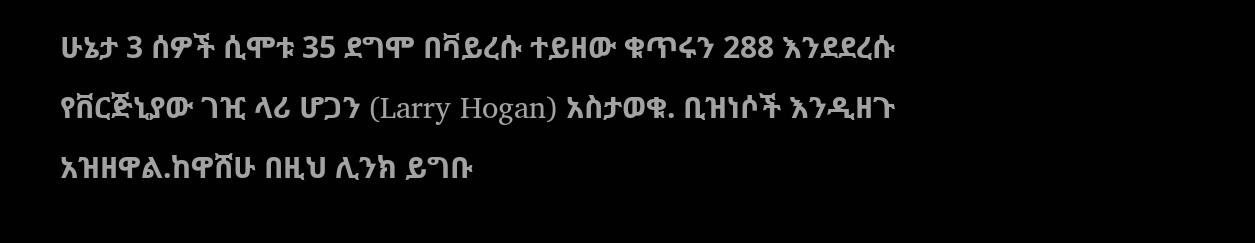ሁኔታ 3 ሰዎች ሲሞቱ 35 ደግሞ በቫይረሱ ተይዘው ቁጥሩን 288 እንደደረሱ የቨርጅኒያው ገዢ ላሪ ሆጋን (Larry Hogan) አስታወቁ. ቢዝነሶች እንዲዘጉ አዝዘዋል.ከዋሸሁ በዚህ ሊንክ ይግቡ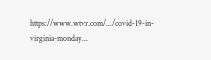https://www.wtvr.com/.../covid-19-in-virginia-monday...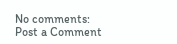No comments:
Post a Comment